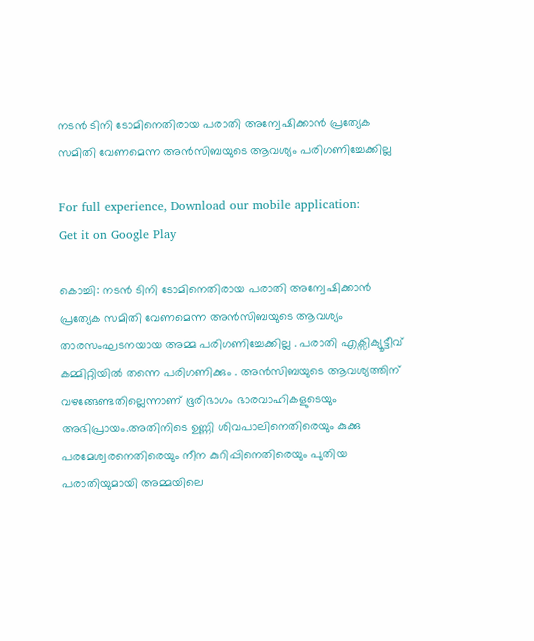നടൻ ടിനി ടോമിനെതിരായ പരാതി അന്വേഷിക്കാൻ പ്രത്യേക സമിതി വേണമെന്ന അൻസിബയുടെ ആവശ്യം പരിഗണിച്ചേക്കില്ല

For full experience, Download our mobile application:
Get it on Google Play

കൊച്ചി: നടൻ ടിനി ടോമിനെതിരായ പരാതി അന്വേഷിക്കാൻ പ്രത്യേക സമിതി വേണമെന്ന അൻസിബയുടെ ആവശ്യം താരസംഘടനയായ അമ്മ പരിഗണിച്ചേക്കില്ല . പരാതി എക്സിക്യൂട്ടീവ് കമ്മിറ്റിയിൽ തന്നെ പരിഗണിക്കും . അൻസിബയുടെ ആവശ്യത്തിന് വഴങ്ങേണ്ടതില്ലെന്നാണ് ഭൂരിഭാഗം ഭാരവാഹികളുടെയും അഭിപ്രായം.അതിനിടെ ഉണ്ണി ശിവപാലിനെതിരെയും കുക്കു പരമേശ്വരനെതിരെയും നീന കുറിപ്പിനെതിരെയും പുതിയ പരാതിയുമായി അമ്മയിലെ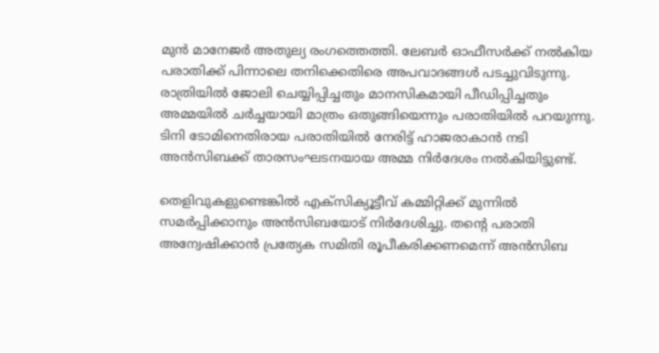മുൻ മാനേജർ അതുല്യ രംഗത്തെത്തി. ലേബർ ഓഫീസർക്ക് നൽകിയ പരാതിക്ക് പിന്നാലെ തനിക്കെതിരെ അപവാദങ്ങൾ പടച്ചുവിടുന്നു. രാത്രിയിൽ ജോലി ചെയ്യിപ്പിച്ചതും മാനസികമായി പീഡിപ്പിച്ചതും അമ്മയിൽ ചർച്ചയായി മാത്രം ഒതുങ്ങിയെന്നും പരാതിയിൽ പറയുന്നു. ടിനി ടോമിനെതിരായ പരാതിയിൽ നേരിട്ട് ഹാജരാകാൻ നടി അൻസിബക്ക് താരസംഘടനയായ അമ്മ നിര്‍ദേശം നൽകിയിട്ടുണ്ട്.

തെളിവുകളുണ്ടെങ്കിൽ എക്സിക്യൂട്ടീവ് കമ്മിറ്റിക്ക് മുന്നിൽ സമർപ്പിക്കാനും അൻസിബയോട് നിർദേശിച്ചു. തന്‍റെ പരാതി അന്വേഷിക്കാൻ പ്രത്യേക സമിതി രൂപീകരിക്കണമെന്ന് അൻസിബ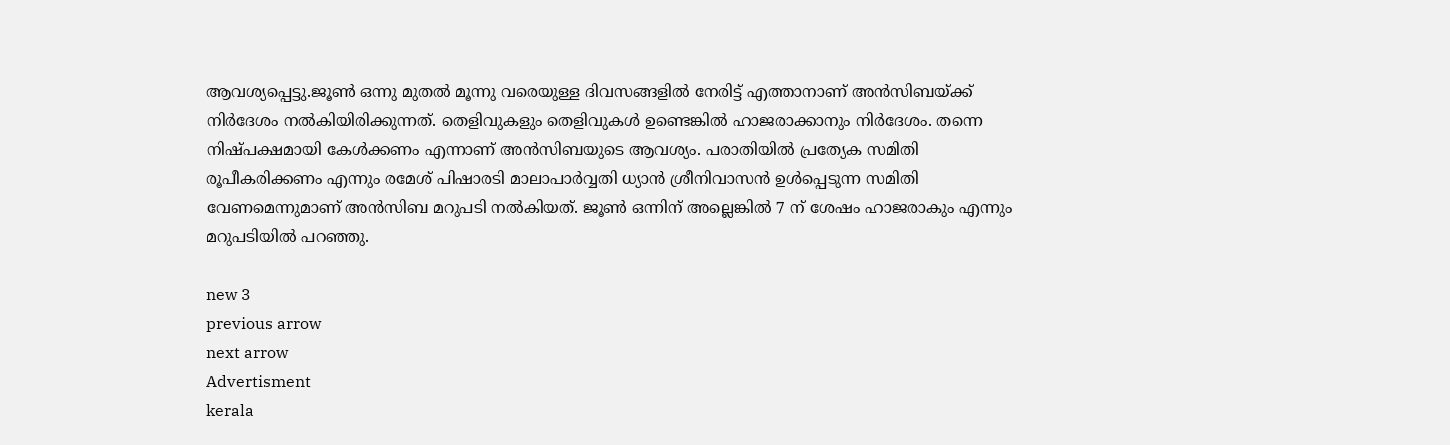ആവശ്യപ്പെട്ടു.ജൂൺ ഒന്നു മുതൽ മൂന്നു വരെയുള്ള ദിവസങ്ങളിൽ നേരിട്ട് എത്താനാണ് അൻസിബയ്ക്ക് നിർദേശം നൽകിയിരിക്കുന്നത്. തെളിവുകളും തെളിവുകൾ ഉണ്ടെങ്കിൽ ഹാജരാക്കാനും നിർദേശം. തന്നെ നിഷ്പക്ഷമായി കേൾക്കണം എന്നാണ് അൻസിബയുടെ ആവശ്യം. പരാതിയിൽ പ്രത്യേക സമിതി രൂപീകരിക്കണം എന്നും രമേശ് പിഷാരടി മാലാപാർവ്വതി ധ്യാൻ ശ്രീനിവാസൻ ഉൾപ്പെടുന്ന സമിതി വേണമെന്നുമാണ് അൻസിബ മറുപടി നൽകിയത്. ജൂൺ ഒന്നിന് അല്ലെങ്കിൽ 7 ന് ശേഷം ഹാജരാകും എന്നും മറുപടിയിൽ പറഞ്ഞു.

new 3
previous arrow
next arrow
Advertisment
kerala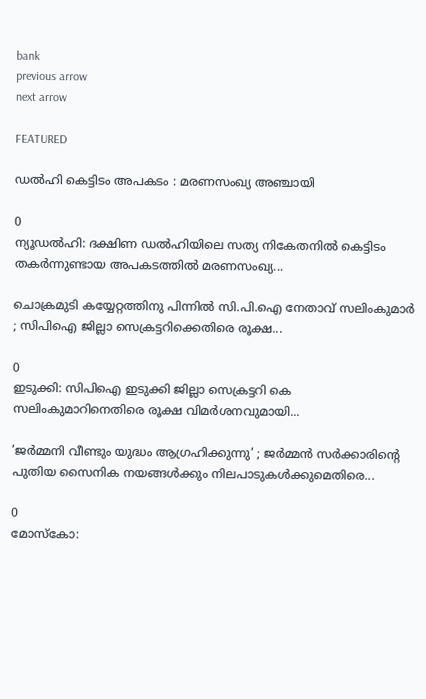bank
previous arrow
next arrow

FEATURED

ഡല്‍ഹി കെട്ടിടം അപകടം : മരണസംഖ്യ അഞ്ചായി

0
ന്യൂഡല്‍ഹി: ദക്ഷിണ ഡല്‍ഹിയിലെ സത്യ നികേതനില്‍ കെട്ടിടം തകര്‍ന്നുണ്ടായ അപകടത്തില്‍ മരണസംഖ്യ...

ചൊക്രമുടി കയ്യേറ്റത്തിനു പിന്നിൽ സി.പി.ഐ നേതാവ് സലിംകുമാർ ; സിപിഐ ജില്ലാ സെക്രട്ടറിക്കെതിരെ രൂക്ഷ...

0
ഇടുക്കി: സിപിഐ ഇടുക്കി ജില്ലാ സെക്രട്ടറി കെ സലിംകുമാറിനെതിരെ രൂക്ഷ വിമര്‍ശനവുമായി...

’ജർമ്മനി വീണ്ടും യുദ്ധം ആഗ്രഹിക്കുന്നു’ ; ജർമ്മൻ സർക്കാരിന്റെ പുതിയ സൈനിക നയങ്ങൾക്കും നിലപാടുകൾക്കുമെതിരെ...

0
മോസ്കോ: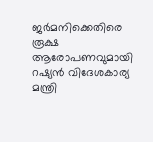ജർമനിക്കെതിരെ രൂക്ഷ ആരോപണവുമായി റഷ്യൻ വിദേശകാര്യ മന്ത്രി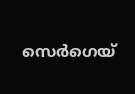സെർഗെയ്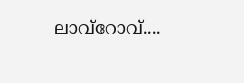ലാവ്റോവ്....